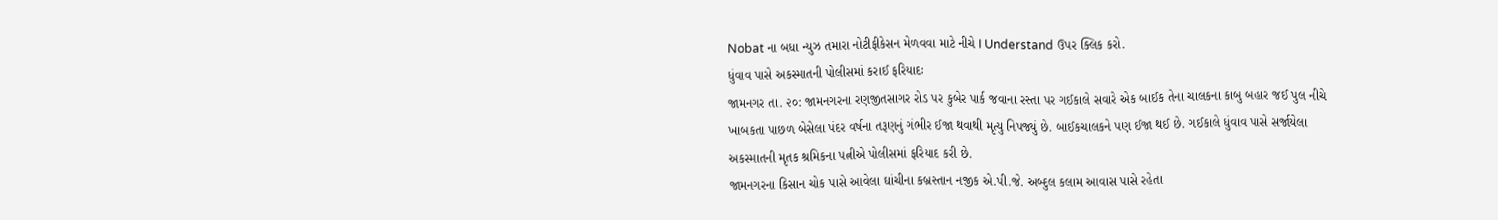Nobat ના બધા ન્યુઝ તમારા નોટીફીકેસન મેળવવા માટે નીચે I Understand ઉપર ક્લિક કરો.
ધુંવાવ પાસે અકસ્માતની પોલીસમાં કરાઈ ફરિયાદઃ
જામનગર તા. ૨૦: જામનગરના રણજીતસાગર રોડ પર કુબેર પાર્ક જવાના રસ્તા પર ગઈકાલે સવારે એક બાઈક તેના ચાલકના કાબુ બહાર જઈ પુલ નીચે ખાબકતા પાછળ બેસેલા પંદર વર્ષના તરૂણનું ગંભીર ઈજા થવાથી મૃત્યુ નિપજ્યું છે. બાઈકચાલકને પણ ઈજા થઈ છે. ગઈકાલે ધુંવાવ પાસે સર્જાયેલા અકસ્માતની મૃતક શ્રમિકના પત્નીએ પોલીસમાં ફરિયાદ કરી છે.
જામનગરના કિસાન ચોક પાસે આવેલા ઘાંચીના કબ્રસ્તાન નજીક એ.પી.જે. અબ્દુલ કલામ આવાસ પાસે રહેતા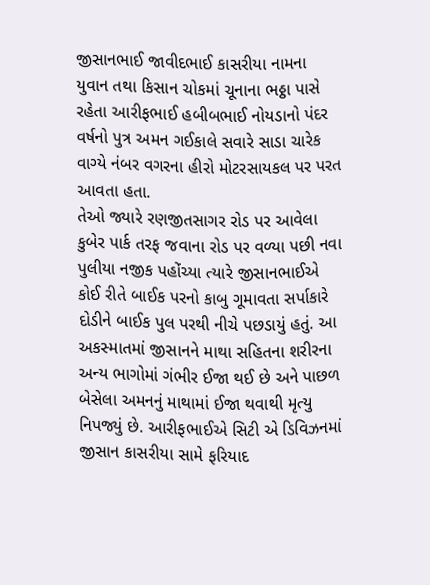જીસાનભાઈ જાવીદભાઈ કાસરીયા નામના યુવાન તથા કિસાન ચોકમાં ચૂનાના ભઠ્ઠા પાસે રહેતા આરીફભાઈ હબીબભાઈ નોયડાનો પંદર વર્ષનો પુત્ર અમન ગઈકાલે સવારે સાડા ચારેક વાગ્યે નંબર વગરના હીરો મોટરસાયકલ પર પરત આવતા હતા.
તેઓ જ્યારે રણજીતસાગર રોડ પર આવેલા કુબેર પાર્ક તરફ જવાના રોડ પર વળ્યા પછી નવા પુલીયા નજીક પહોંચ્યા ત્યારે જીસાનભાઈએ કોઈ રીતે બાઈક પરનો કાબુ ગૂમાવતા સર્પાકારે દોડીને બાઈક પુલ પરથી નીચે પછડાયું હતું. આ અકસ્માતમાં જીસાનને માથા સહિતના શરીરના અન્ય ભાગોમાં ગંભીર ઈજા થઈ છે અને પાછળ બેસેલા અમનનું માથામાં ઈજા થવાથી મૃત્યુ નિપજ્યું છે. આરીફભાઈએ સિટી એ ડિવિઝનમાં જીસાન કાસરીયા સામે ફરિયાદ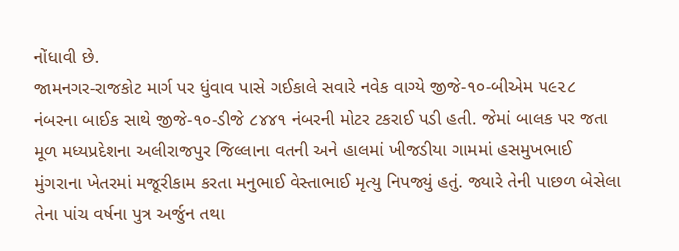નોંધાવી છે.
જામનગર-રાજકોટ માર્ગ પર ધુંવાવ પાસે ગઈકાલે સવારે નવેક વાગ્યે જીજે-૧૦-બીએમ ૫૯૨૮ નંબરના બાઈક સાથે જીજે-૧૦-ડીજે ૮૪૪૧ નંબરની મોટર ટકરાઈ પડી હતી. જેમાં બાલક પર જતા મૂળ મધ્યપ્રદેશના અલીરાજપુર જિલ્લાના વતની અને હાલમાં ખીજડીયા ગામમાં હસમુખભાઈ મુંગરાના ખેતરમાં મજૂરીકામ કરતા મનુભાઈ વેસ્તાભાઈ મૃત્યુ નિપજ્યું હતું. જ્યારે તેની પાછળ બેસેલા તેના પાંચ વર્ષના પુત્ર અર્જુન તથા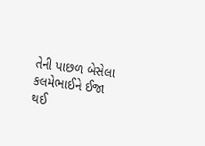તેની પાછળ બેસેલા કલમેભાઈને ઈજા થઈ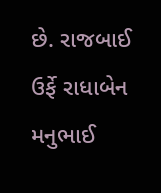છે. રાજબાઈ ઉર્ફે રાધાબેન મનુભાઈ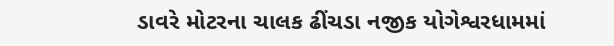ડાવરે મોટરના ચાલક ઢીંચડા નજીક યોગેશ્વરધામમાં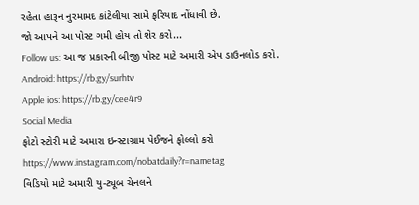રહેતા હારૂન નુરમામદ કાંટેલીયા સામે ફરિયાદ નોંધાવી છે.
જો આપને આ પોસ્ટ ગમી હોય તો શેર કરો...
Follow us: આ જ પ્રકારની બીજી પોસ્ટ માટે અમારી એપ ડાઉનલોડ કરો.
Android: https://rb.gy/surhtv
Apple ios: https://rb.gy/cee4r9
Social Media
ફોટો સ્ટોરી માટે અમારા ઇન્સ્ટાગ્રામ પેઈજને ફોલ્લો કરો
https://www.instagram.com/nobatdaily?r=nametag
વિડિયો માટે અમારી યુ-ટ્યૂબ ચેનલને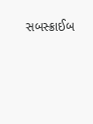સબસ્ક્રાઈબ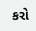કરો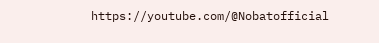https://youtube.com/@Nobatofficial